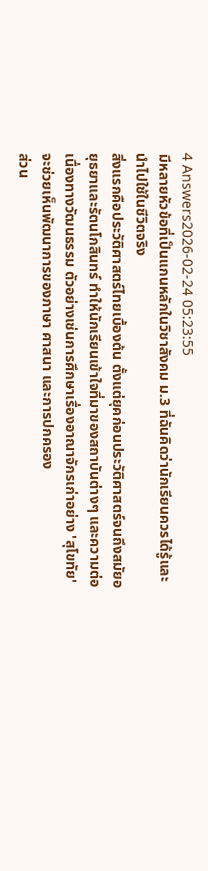4 Answers2026-02-24 05:23:55
มีหลายหัวข้อที่เป็นแกนหลักในวิชาสังคม ม.3 ที่ฉันคิดว่านักเรียนควรได้รู้และนำไปใช้ในชีวิตจริง
สิ่งแรกคือประวัติศาสตร์ไทยเบื้องต้น ตั้งแต่ยุคก่อนประวัติศาสตร์จนถึงสมัยอยุธยาและรัตนโกสินทร์ ทำให้นักเรียนเข้าใจที่มาของสถาบันต่างๆ และความต่อเนื่องทางวัฒนธรรม ตัวอย่างเช่นการศึกษาเรื่องอาณาจักรเก่าอย่าง 'สุโขทัย' จะช่วยเห็นพัฒนาการของภาษา ศาสนา และการปกครอง
ส่วน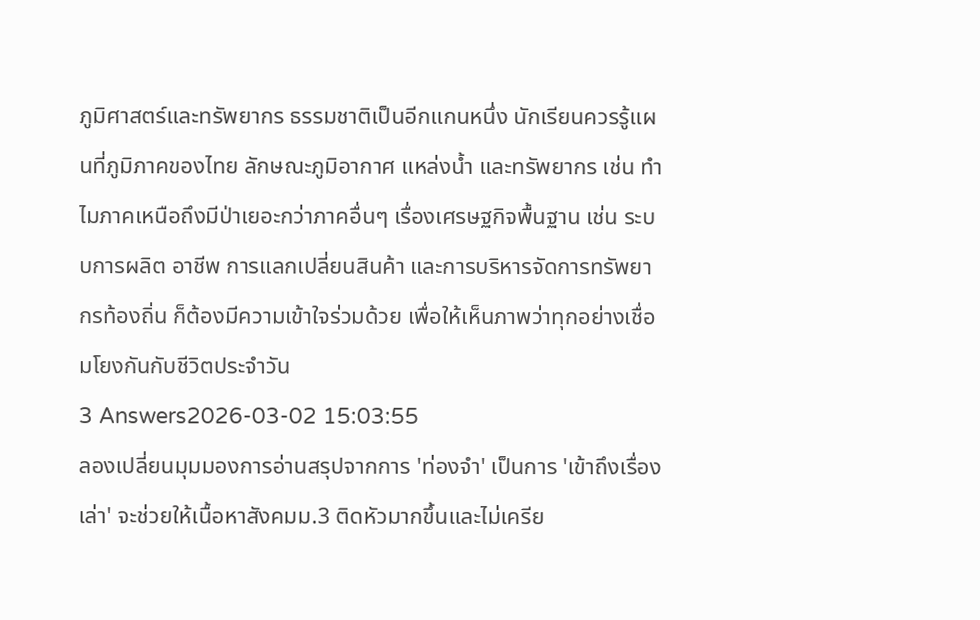ภูมิศาสตร์และทรัพยากร ธรรมชาติเป็นอีกแกนหนึ่ง นักเรียนควรรู้แผนที่ภูมิภาคของไทย ลักษณะภูมิอากาศ แหล่งน้ำ และทรัพยากร เช่น ทำไมภาคเหนือถึงมีป่าเยอะกว่าภาคอื่นๆ เรื่องเศรษฐกิจพื้นฐาน เช่น ระบบการผลิต อาชีพ การแลกเปลี่ยนสินค้า และการบริหารจัดการทรัพยากรท้องถิ่น ก็ต้องมีความเข้าใจร่วมด้วย เพื่อให้เห็นภาพว่าทุกอย่างเชื่อมโยงกันกับชีวิตประจำวัน
3 Answers2026-03-02 15:03:55
ลองเปลี่ยนมุมมองการอ่านสรุปจากการ 'ท่องจำ' เป็นการ 'เข้าถึงเรื่องเล่า' จะช่วยให้เนื้อหาสังคมม.3 ติดหัวมากขึ้นและไม่เครีย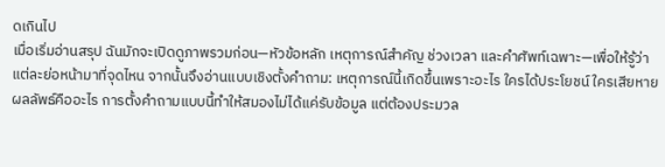ดเกินไป
เมื่อเริ่มอ่านสรุป ฉันมักจะเปิดดูภาพรวมก่อน—หัวข้อหลัก เหตุการณ์สำคัญ ช่วงเวลา และคำศัพท์เฉพาะ—เพื่อให้รู้ว่าแต่ละย่อหน้ามาที่จุดไหน จากนั้นจึงอ่านแบบเชิงตั้งคำถาม: เหตุการณ์นี้เกิดขึ้นเพราะอะไร ใครได้ประโยชน์ ใครเสียหาย ผลลัพธ์คืออะไร การตั้งคำถามแบบนี้ทำให้สมองไม่ได้แค่รับข้อมูล แต่ต้องประมวล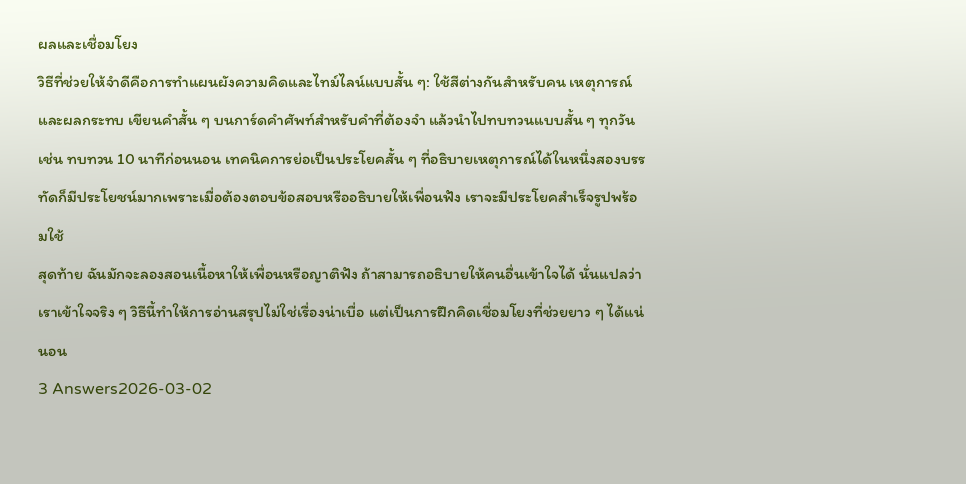ผลและเชื่อมโยง
วิธีที่ช่วยให้จำดีคือการทำแผนผังความคิดและไทม์ไลน์แบบสั้น ๆ: ใช้สีต่างกันสำหรับคน เหตุการณ์ และผลกระทบ เขียนคำสั้น ๆ บนการ์ดคำศัพท์สำหรับคำที่ต้องจำ แล้วนำไปทบทวนแบบสั้น ๆ ทุกวัน เช่น ทบทวน 10 นาทีก่อนนอน เทคนิคการย่อเป็นประโยคสั้น ๆ ที่อธิบายเหตุการณ์ได้ในหนึ่งสองบรรทัดก็มีประโยชน์มากเพราะเมื่อต้องตอบข้อสอบหรืออธิบายให้เพื่อนฟัง เราจะมีประโยคสำเร็จรูปพร้อมใช้
สุดท้าย ฉันมักจะลองสอนเนื้อหาให้เพื่อนหรือญาติฟัง ถ้าสามารถอธิบายให้คนอื่นเข้าใจได้ นั่นแปลว่าเราเข้าใจจริง ๆ วิธีนี้ทำให้การอ่านสรุปไม่ใช่เรื่องน่าเบื่อ แต่เป็นการฝึกคิดเชื่อมโยงที่ช่วยยาว ๆ ได้แน่นอน
3 Answers2026-03-02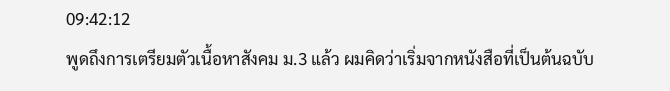09:42:12
พูดถึงการเตรียมตัวเนื้อหาสังคม ม.3 แล้ว ผมคิดว่าเริ่มจากหนังสือที่เป็นต้นฉบับ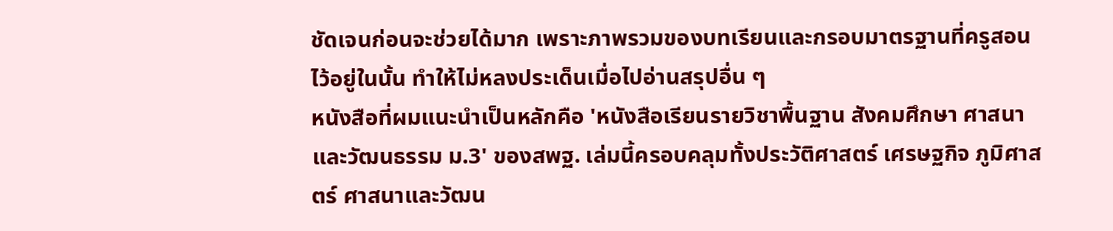ชัดเจนก่อนจะช่วยได้มาก เพราะภาพรวมของบทเรียนและกรอบมาตรฐานที่ครูสอนไว้อยู่ในนั้น ทำให้ไม่หลงประเด็นเมื่อไปอ่านสรุปอื่น ๆ
หนังสือที่ผมแนะนำเป็นหลักคือ 'หนังสือเรียนรายวิชาพื้นฐาน สังคมศึกษา ศาสนาและวัฒนธรรม ม.3' ของสพฐ. เล่มนี้ครอบคลุมทั้งประวัติศาสตร์ เศรษฐกิจ ภูมิศาสตร์ ศาสนาและวัฒน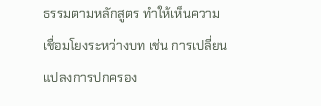ธรรมตามหลักสูตร ทำให้เห็นความเชื่อมโยงระหว่างบท เช่น การเปลี่ยนแปลงการปกครอง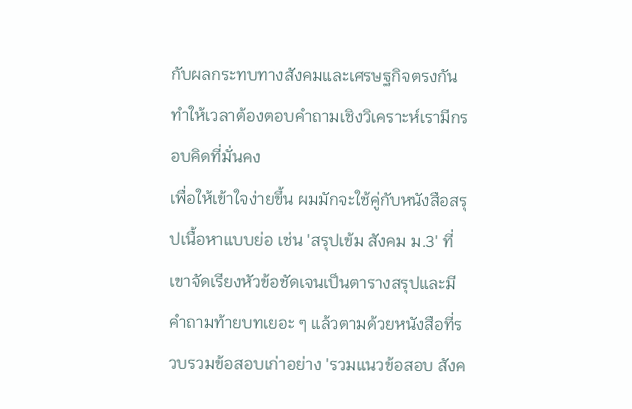กับผลกระทบทางสังคมและเศรษฐกิจตรงกัน ทำให้เวลาต้องตอบคำถามเชิงวิเคราะห์เรามีกรอบคิดที่มั่นคง
เพื่อให้เข้าใจง่ายขึ้น ผมมักจะใช้คู่กับหนังสือสรุปเนื้อหาแบบย่อ เช่น 'สรุปเข้ม สังคม ม.3' ที่เขาจัดเรียงหัวข้อชัดเจนเป็นตารางสรุปและมีคำถามท้ายบทเยอะ ๆ แล้วตามด้วยหนังสือที่รวบรวมข้อสอบเก่าอย่าง 'รวมแนวข้อสอบ สังค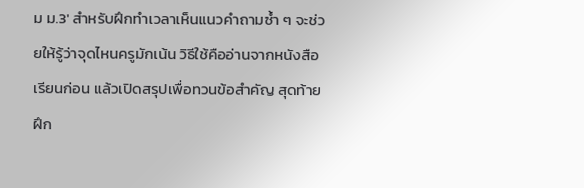ม ม.3' สำหรับฝึกทำเวลาเห็นแนวคำถามซ้ำ ๆ จะช่วยให้รู้ว่าจุดไหนครูมักเน้น วิธีใช้คืออ่านจากหนังสือเรียนก่อน แล้วเปิดสรุปเพื่อทวนข้อสำคัญ สุดท้ายฝึก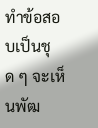ทำข้อสอบเป็นชุด ๆ จะเห็นพัฒ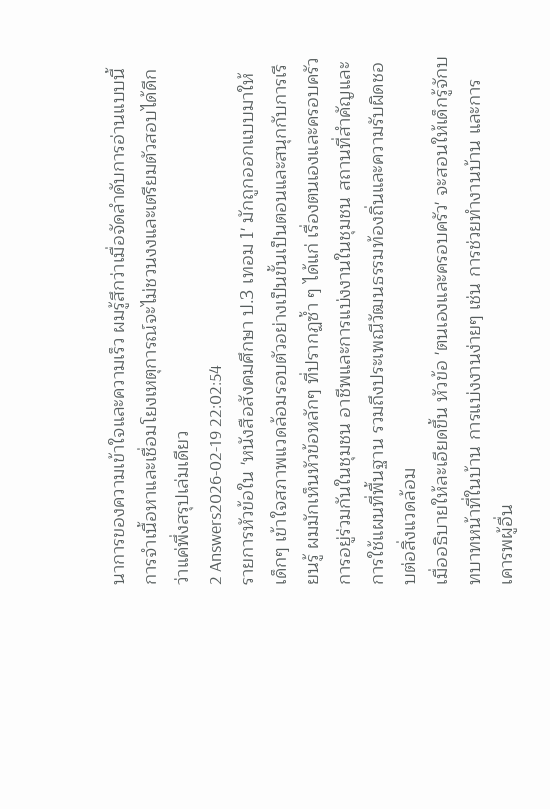นาการของความเข้าใจและความเร็ว ผมรู้สึกว่าเมื่อจัดลำดับการอ่านแบบนี้ การจำเนื้อหาและเชื่อมโยงเหตุการณ์จะไม่ชวนงงและเตรียมตัวสอบได้ดีกว่าแค่พึ่งสรุปเล่มเดียว
2 Answers2026-02-19 22:02:54
รายการหัวข้อใน 'หนังสือสังคมศึกษา ป.3 เทอม 1' มักถูกออกแบบมาให้เด็กๆ เข้าใจสภาพแวดล้อมรอบตัวอย่างเป็นขั้นเป็นตอนและสนุกกับการเรียนรู้ ผมมักเห็นหัวข้อหลักๆ ที่ปรากฏซ้ำ ๆ ได้แก่ เรื่องตนเองและครอบครัว การอยู่ร่วมกันในชุมชน อาชีพและการแบ่งงานในชุมชน สถานที่สำคัญและการใช้แผนที่พื้นฐาน รวมถึงประเพณีวัฒนธรรมท้องถิ่นและความรับผิดชอบต่อสิ่งแวดล้อม
เมื่ออธิบายให้ละเอียดขึ้น หัวข้อ 'ตนเองและครอบครัว' จะสอนให้เด็กรู้จักบทบาทหน้าที่ในบ้าน การแบ่งงานง่ายๆ เช่น การช่วยทำงานบ้าน และการเคารพผู้อื่น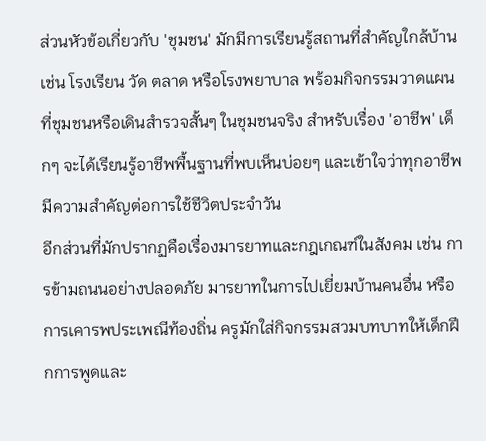ส่วนหัวข้อเกี่ยวกับ 'ชุมชน' มักมีการเรียนรู้สถานที่สำคัญใกล้บ้านเช่น โรงเรียน วัด ตลาด หรือโรงพยาบาล พร้อมกิจกรรมวาดแผนที่ชุมชนหรือเดินสำรวจสั้นๆ ในชุมชนจริง สำหรับเรื่อง 'อาชีพ' เด็กๆ จะได้เรียนรู้อาชีพพื้นฐานที่พบเห็นบ่อยๆ และเข้าใจว่าทุกอาชีพมีความสำคัญต่อการใช้ชีวิตประจำวัน
อีกส่วนที่มักปรากฏคือเรื่องมารยาทและกฎเกณฑ์ในสังคม เช่น การข้ามถนนอย่างปลอดภัย มารยาทในการไปเยี่ยมบ้านคนอื่น หรือการเคารพประเพณีท้องถิ่น ครูมักใส่กิจกรรมสวมบทบาทให้เด็กฝึกการพูดและ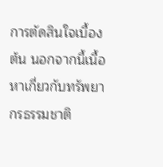การตัดสินใจเบื้องต้น นอกจากนี้เนื้อหาเกี่ยวกับทรัพยากรธรรมชาติ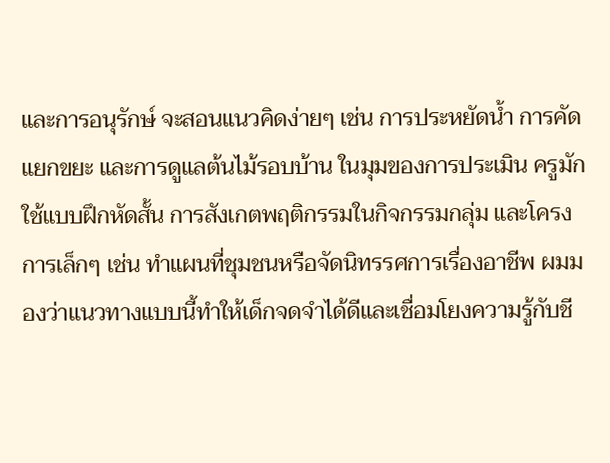และการอนุรักษ์ จะสอนแนวคิดง่ายๆ เช่น การประหยัดน้ำ การคัดแยกขยะ และการดูแลต้นไม้รอบบ้าน ในมุมของการประเมิน ครูมักใช้แบบฝึกหัดสั้น การสังเกตพฤติกรรมในกิจกรรมกลุ่ม และโครงการเล็กๆ เช่น ทำแผนที่ชุมชนหรือจัดนิทรรศการเรื่องอาชีพ ผมมองว่าแนวทางแบบนี้ทำให้เด็กจดจำได้ดีและเชื่อมโยงความรู้กับชี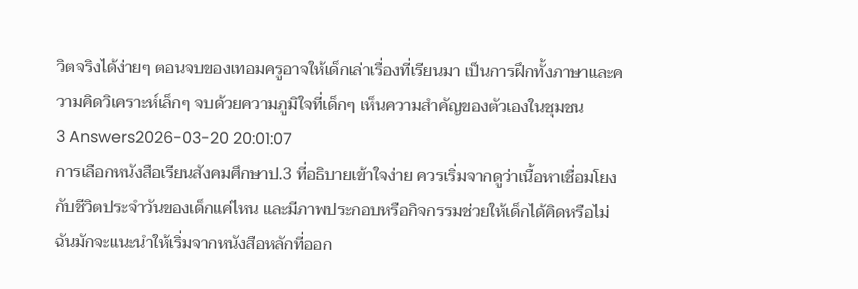วิตจริงได้ง่ายๆ ตอนจบของเทอมครูอาจให้เด็กเล่าเรื่องที่เรียนมา เป็นการฝึกทั้งภาษาและความคิดวิเคราะห์เล็กๆ จบด้วยความภูมิใจที่เด็กๆ เห็นความสำคัญของตัวเองในชุมชน
3 Answers2026-03-20 20:01:07
การเลือกหนังสือเรียนสังคมศึกษาป.3 ที่อธิบายเข้าใจง่าย ควรเริ่มจากดูว่าเนื้อหาเชื่อมโยงกับชีวิตประจำวันของเด็กแค่ไหน และมีภาพประกอบหรือกิจกรรมช่วยให้เด็กได้คิดหรือไม่
ฉันมักจะแนะนำให้เริ่มจากหนังสือหลักที่ออก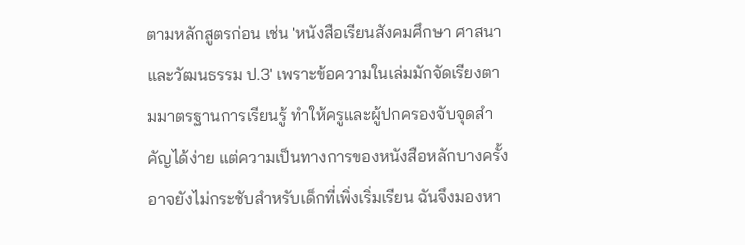ตามหลักสูตรก่อน เช่น 'หนังสือเรียนสังคมศึกษา ศาสนาและวัฒนธรรม ป.3' เพราะข้อความในเล่มมักจัดเรียงตามมาตรฐานการเรียนรู้ ทำให้ครูและผู้ปกครองจับจุดสำคัญได้ง่าย แต่ความเป็นทางการของหนังสือหลักบางครั้งอาจยังไม่กระชับสำหรับเด็กที่เพิ่งเริ่มเรียน ฉันจึงมองหา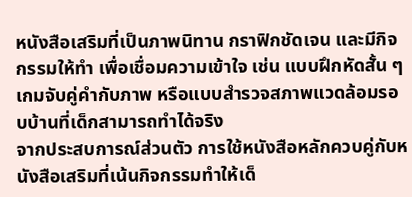หนังสือเสริมที่เป็นภาพนิทาน กราฟิกชัดเจน และมีกิจกรรมให้ทำ เพื่อเชื่อมความเข้าใจ เช่น แบบฝึกหัดสั้น ๆ เกมจับคู่คำกับภาพ หรือแบบสำรวจสภาพแวดล้อมรอบบ้านที่เด็กสามารถทำได้จริง
จากประสบการณ์ส่วนตัว การใช้หนังสือหลักควบคู่กับหนังสือเสริมที่เน้นกิจกรรมทำให้เด็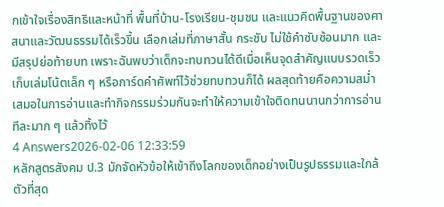กเข้าใจเรื่องสิทธิและหน้าที่ พื้นที่บ้าน-โรงเรียน-ชุมชน และแนวคิดพื้นฐานของศาสนาและวัฒนธรรมได้เร็วขึ้น เลือกเล่มที่ภาษาสั้น กระชับ ไม่ใช้คำซับซ้อนมาก และมีสรุปย่อท้ายบท เพราะฉันพบว่าเด็กจะทบทวนได้ดีเมื่อเห็นจุดสำคัญแบบรวดเร็ว เก็บเล่มโน้ตเล็ก ๆ หรือการ์ดคำศัพท์ไว้ช่วยทบทวนก็ได้ ผลสุดท้ายคือความสม่ำเสมอในการอ่านและทำกิจกรรมร่วมกันจะทำให้ความเข้าใจติดทนนานกว่าการอ่านทีละมาก ๆ แล้วทิ้งไว้
4 Answers2026-02-06 12:33:59
หลักสูตรสังคม ป.3 มักจัดหัวข้อให้เข้าถึงโลกของเด็กอย่างเป็นรูปธรรมและใกล้ตัวที่สุด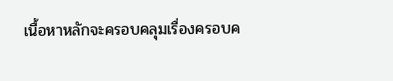เนื้อหาหลักจะครอบคลุมเรื่องครอบค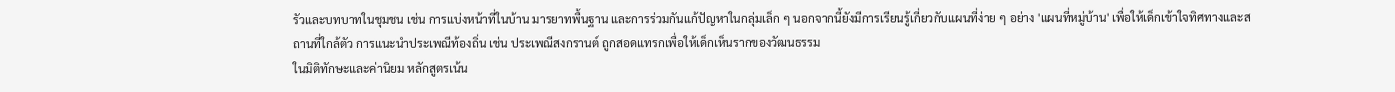รัวและบทบาทในชุมชน เช่น การแบ่งหน้าที่ในบ้าน มารยาทพื้นฐาน และการร่วมกันแก้ปัญหาในกลุ่มเล็ก ๆ นอกจากนี้ยังมีการเรียนรู้เกี่ยวกับแผนที่ง่าย ๆ อย่าง 'แผนที่หมู่บ้าน' เพื่อให้เด็กเข้าใจทิศทางและสถานที่ใกล้ตัว การแนะนำประเพณีท้องถิ่น เช่น ประเพณีสงกรานต์ ถูกสอดแทรกเพื่อให้เด็กเห็นรากของวัฒนธรรม
ในมิติทักษะและค่านิยม หลักสูตรเน้น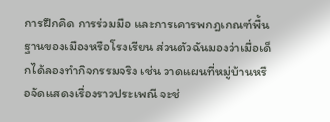การฝึกคิด การร่วมมือ และการเคารพกฎเกณฑ์พื้นฐานของเมืองหรือโรงเรียน ส่วนตัวฉันมองว่าเมื่อเด็กได้ลองทำกิจกรรมจริง เช่น วาดแผนที่หมู่บ้านหรือจัดแสดงเรื่องราวประเพณี จะช่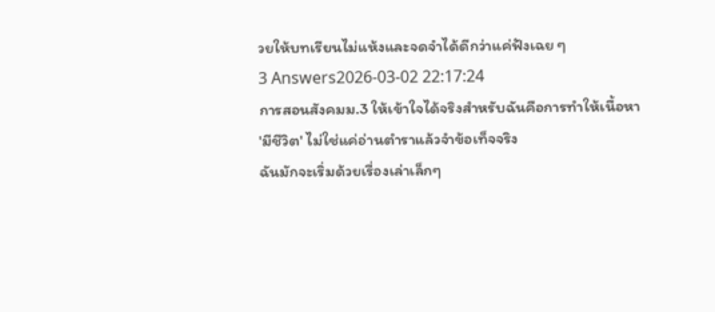วยให้บทเรียนไม่แห้งและจดจำได้ดีกว่าแค่ฟังเฉย ๆ
3 Answers2026-03-02 22:17:24
การสอนสังคมม.3 ให้เข้าใจได้จริงสำหรับฉันคือการทำให้เนื้อหา 'มีชีวิต' ไม่ใช่แค่อ่านตำราแล้วจำข้อเท็จจริง
ฉันมักจะเริ่มด้วยเรื่องเล่าเล็กๆ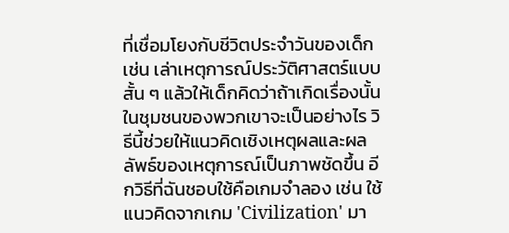ที่เชื่อมโยงกับชีวิตประจำวันของเด็ก เช่น เล่าเหตุการณ์ประวัติศาสตร์แบบสั้น ๆ แล้วให้เด็กคิดว่าถ้าเกิดเรื่องนั้นในชุมชนของพวกเขาจะเป็นอย่างไร วิธีนี้ช่วยให้แนวคิดเชิงเหตุผลและผลลัพธ์ของเหตุการณ์เป็นภาพชัดขึ้น อีกวิธีที่ฉันชอบใช้คือเกมจำลอง เช่น ใช้แนวคิดจากเกม 'Civilization' มา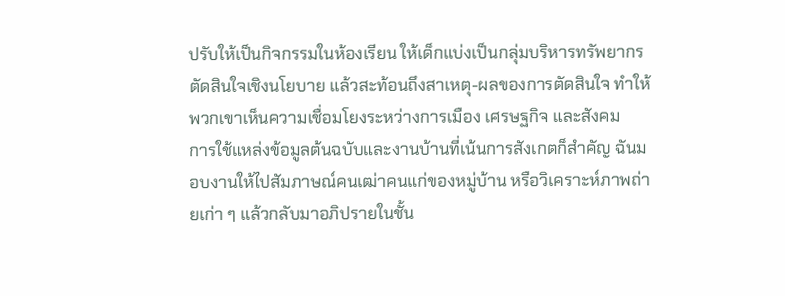ปรับให้เป็นกิจกรรมในห้องเรียน ให้เด็กแบ่งเป็นกลุ่มบริหารทรัพยากร ตัดสินใจเชิงนโยบาย แล้วสะท้อนถึงสาเหตุ-ผลของการตัดสินใจ ทำให้พวกเขาเห็นความเชื่อมโยงระหว่างการเมือง เศรษฐกิจ และสังคม
การใช้แหล่งข้อมูลต้นฉบับและงานบ้านที่เน้นการสังเกตก็สำคัญ ฉันมอบงานให้ไปสัมภาษณ์คนเฒ่าคนแก่ของหมู่บ้าน หรือวิเคราะห์ภาพถ่ายเก่า ๆ แล้วกลับมาอภิปรายในชั้น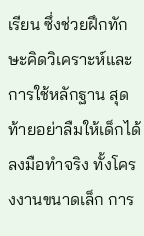เรียน ซึ่งช่วยฝึกทักษะคิดวิเคราะห์และการใช้หลักฐาน สุดท้ายอย่าลืมให้เด็กได้ลงมือทำจริง ทั้งโครงงานขนาดเล็ก การ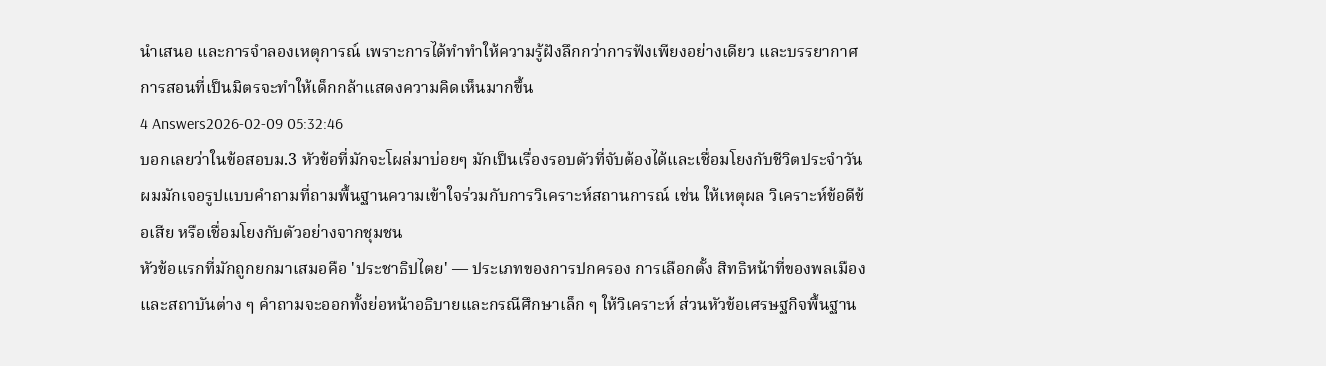นำเสนอ และการจำลองเหตุการณ์ เพราะการได้ทำทำให้ความรู้ฝังลึกกว่าการฟังเพียงอย่างเดียว และบรรยากาศการสอนที่เป็นมิตรจะทำให้เด็กกล้าแสดงความคิดเห็นมากขึ้น
4 Answers2026-02-09 05:32:46
บอกเลยว่าในข้อสอบม.3 หัวข้อที่มักจะโผล่มาบ่อยๆ มักเป็นเรื่องรอบตัวที่จับต้องได้และเชื่อมโยงกับชีวิตประจำวัน ผมมักเจอรูปแบบคำถามที่ถามพื้นฐานความเข้าใจร่วมกับการวิเคราะห์สถานการณ์ เช่น ให้เหตุผล วิเคราะห์ข้อดีข้อเสีย หรือเชื่อมโยงกับตัวอย่างจากชุมชน
หัวข้อแรกที่มักถูกยกมาเสมอคือ 'ประชาธิปไตย' — ประเภทของการปกครอง การเลือกตั้ง สิทธิหน้าที่ของพลเมือง และสถาบันต่าง ๆ คำถามจะออกทั้งย่อหน้าอธิบายและกรณีศึกษาเล็ก ๆ ให้วิเคราะห์ ส่วนหัวข้อเศรษฐกิจพื้นฐาน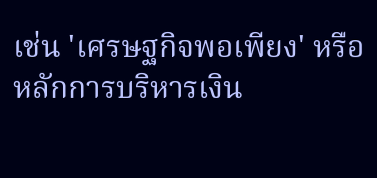เช่น 'เศรษฐกิจพอเพียง' หรือหลักการบริหารเงิน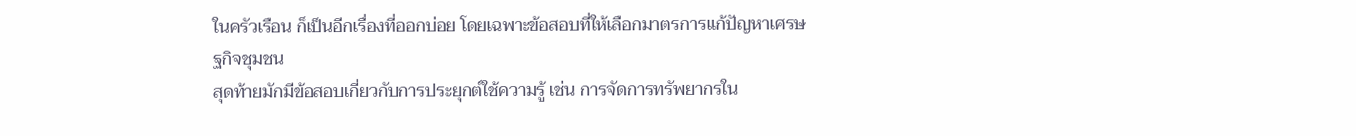ในครัวเรือน ก็เป็นอีกเรื่องที่ออกบ่อย โดยเฉพาะข้อสอบที่ให้เลือกมาตรการแก้ปัญหาเศรษฐกิจชุมชน
สุดท้ายมักมีข้อสอบเกี่ยวกับการประยุกต์ใช้ความรู้ เช่น การจัดการทรัพยากรใน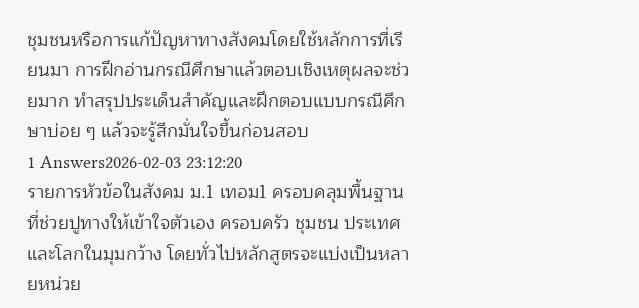ชุมชนหรือการแก้ปัญหาทางสังคมโดยใช้หลักการที่เรียนมา การฝึกอ่านกรณีศึกษาแล้วตอบเชิงเหตุผลจะช่วยมาก ทำสรุปประเด็นสำคัญและฝึกตอบแบบกรณีศึกษาบ่อย ๆ แล้วจะรู้สึกมั่นใจขึ้นก่อนสอบ
1 Answers2026-02-03 23:12:20
รายการหัวข้อในสังคม ม.1 เทอม1 ครอบคลุมพื้นฐานที่ช่วยปูทางให้เข้าใจตัวเอง ครอบครัว ชุมชน ประเทศ และโลกในมุมกว้าง โดยทั่วไปหลักสูตรจะแบ่งเป็นหลายหน่วย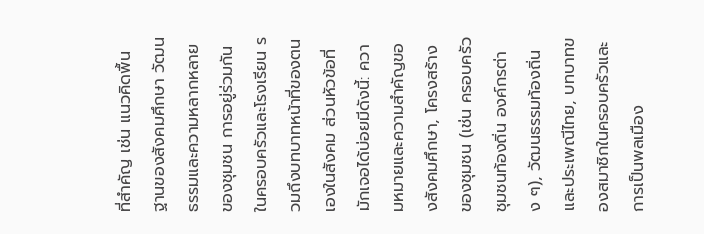ที่สำคัญ เช่น แนวคิดพื้นฐานของสังคมศึกษา วัฒนธรรมและความหลากหลายของชุมชน การอยู่ร่วมกันในครอบครัวและโรงเรียน รวมถึงบทบาทหน้าที่ของตนเองในสังคม ส่วนหัวข้อที่มักเจอได้บ่อยมีดังนี้: ความหมายและความสำคัญของสังคมศึกษา, โครงสร้างของชุมชน (เช่น ครอบครัว ชุมชนท้องถิ่น องค์กรต่าง ๆ), วัฒนธรรมท้องถิ่นและประเพณีไทย, บทบาทของสมาชิกในครอบครัวและการเป็นพลเมือง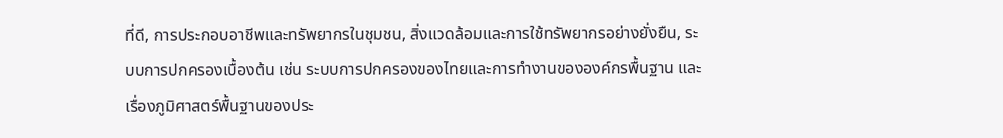ที่ดี, การประกอบอาชีพและทรัพยากรในชุมชน, สิ่งแวดล้อมและการใช้ทรัพยากรอย่างยั่งยืน, ระบบการปกครองเบื้องต้น เช่น ระบบการปกครองของไทยและการทำงานขององค์กรพื้นฐาน และเรื่องภูมิศาสตร์พื้นฐานของประ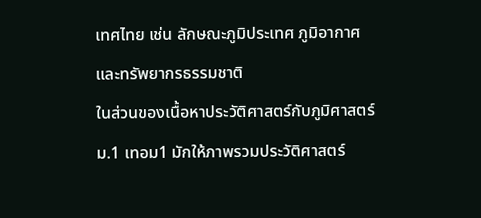เทศไทย เช่น ลักษณะภูมิประเทศ ภูมิอากาศและทรัพยากรธรรมชาติ
ในส่วนของเนื้อหาประวัติศาสตร์กับภูมิศาสตร์ ม.1 เทอม1 มักให้ภาพรวมประวัติศาสตร์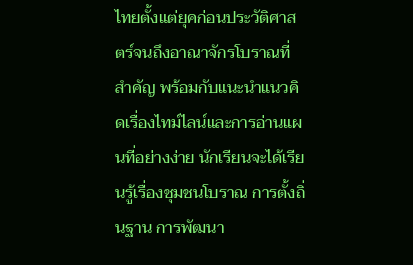ไทยตั้งแต่ยุคก่อนประวัติศาสตร์จนถึงอาณาจักรโบราณที่สำคัญ พร้อมกับแนะนำแนวคิดเรื่องไทม์ไลน์และการอ่านแผนที่อย่างง่าย นักเรียนจะได้เรียนรู้เรื่องชุมชนโบราณ การตั้งถิ่นฐาน การพัฒนา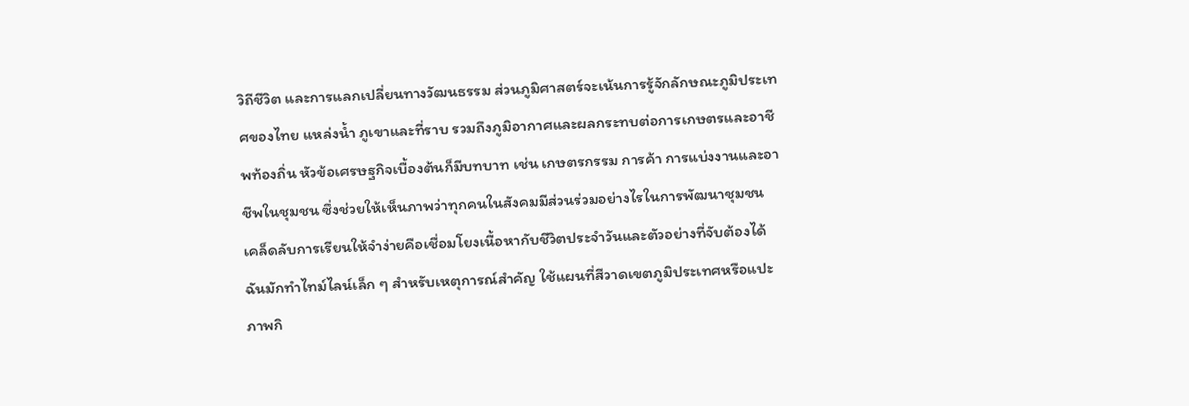วิถีชีวิต และการแลกเปลี่ยนทางวัฒนธรรม ส่วนภูมิศาสตร์จะเน้นการรู้จักลักษณะภูมิประเทศของไทย แหล่งน้ำ ภูเขาและที่ราบ รวมถึงภูมิอากาศและผลกระทบต่อการเกษตรและอาชีพท้องถิ่น หัวข้อเศรษฐกิจเบื้องต้นก็มีบทบาท เช่น เกษตรกรรม การค้า การแบ่งงานและอาชีพในชุมชน ซึ่งช่วยให้เห็นภาพว่าทุกคนในสังคมมีส่วนร่วมอย่างไรในการพัฒนาชุมชน
เคล็ดลับการเรียนให้จำง่ายคือเชื่อมโยงเนื้อหากับชีวิตประจำวันและตัวอย่างที่จับต้องได้ ฉันมักทำไทม์ไลน์เล็ก ๆ สำหรับเหตุการณ์สำคัญ ใช้แผนที่สีวาดเขตภูมิประเทศหรือแปะภาพกิ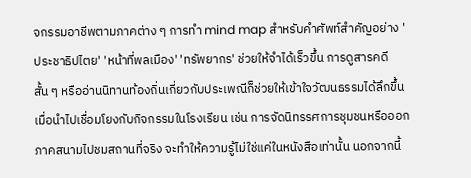จกรรมอาชีพตามภาคต่าง ๆ การทำ mind map สำหรับคำศัพท์สำคัญอย่าง 'ประชาธิปไตย' 'หน้าที่พลเมือง' 'ทรัพยากร' ช่วยให้จำได้เร็วขึ้น การดูสารคดีสั้น ๆ หรืออ่านนิทานท้องถิ่นเกี่ยวกับประเพณีก็ช่วยให้เข้าใจวัฒนธรรมได้ลึกขึ้น เมื่อนำไปเชื่อมโยงกับกิจกรรมในโรงเรียน เช่น การจัดนิทรรศการชุมชนหรือออกภาคสนามไปชมสถานที่จริง จะทำให้ความรู้ไม่ใช่แค่ในหนังสือเท่านั้น นอกจากนี้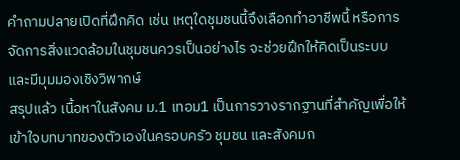คำถามปลายเปิดที่ฝึกคิด เช่น เหตุใดชุมชนนี้จึงเลือกทำอาชีพนี้ หรือการจัดการสิ่งแวดล้อมในชุมชนควรเป็นอย่างไร จะช่วยฝึกให้คิดเป็นระบบและมีมุมมองเชิงวิพากษ์
สรุปแล้ว เนื้อหาในสังคม ม.1 เทอม1 เป็นการวางรากฐานที่สำคัญเพื่อให้เข้าใจบทบาทของตัวเองในครอบครัว ชุมชน และสังคมก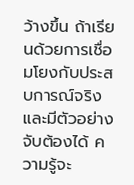ว้างขึ้น ถ้าเรียนด้วยการเชื่อมโยงกับประสบการณ์จริงและมีตัวอย่างจับต้องได้ ความรู้จะ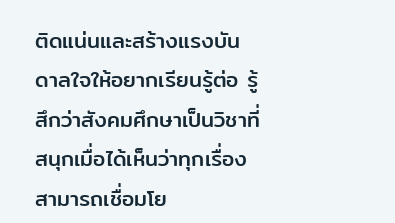ติดแน่นและสร้างแรงบันดาลใจให้อยากเรียนรู้ต่อ รู้สึกว่าสังคมศึกษาเป็นวิชาที่สนุกเมื่อได้เห็นว่าทุกเรื่องสามารถเชื่อมโย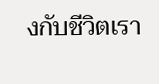งกับชีวิตเรา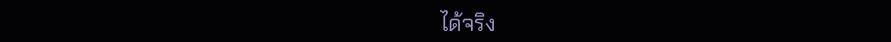ได้จริง